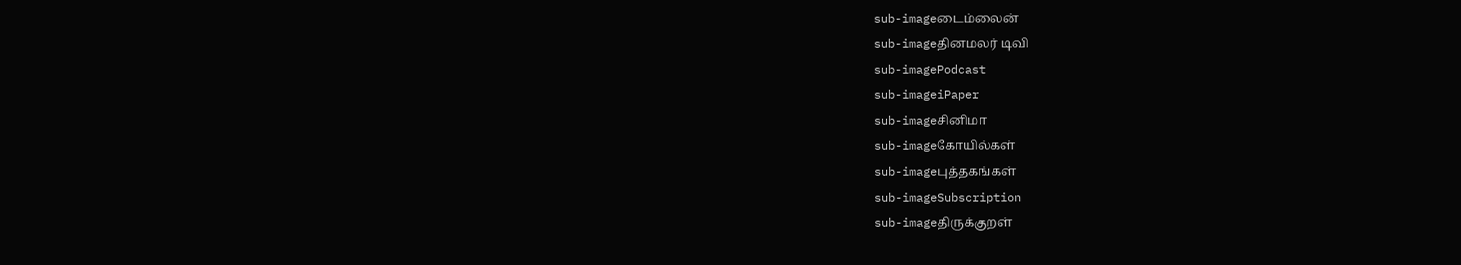sub-imageடைம்லைன்
sub-imageதினமலர் டிவி
sub-imagePodcast
sub-imageiPaper
sub-imageசினிமா
sub-imageகோயில்கள்
sub-imageபுத்தகங்கள்
sub-imageSubscription
sub-imageதிருக்குறள்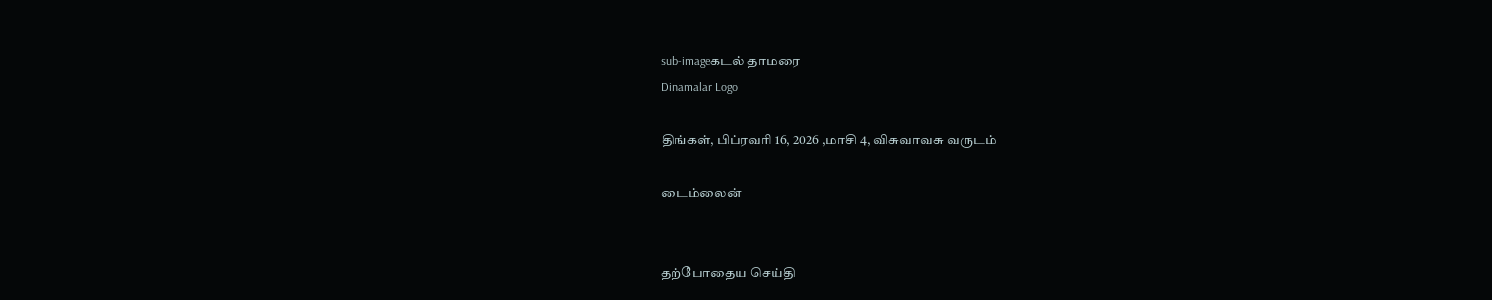sub-imageகடல் தாமரை
Dinamalar Logo

திங்கள், பிப்ரவரி 16, 2026 ,மாசி 4, விசுவாவசு வருடம்

டைம்லைன்


தற்போதைய செய்தி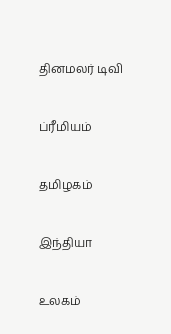தினமலர் டிவி


ப்ரீமியம்


தமிழகம்


இந்தியா


உலகம்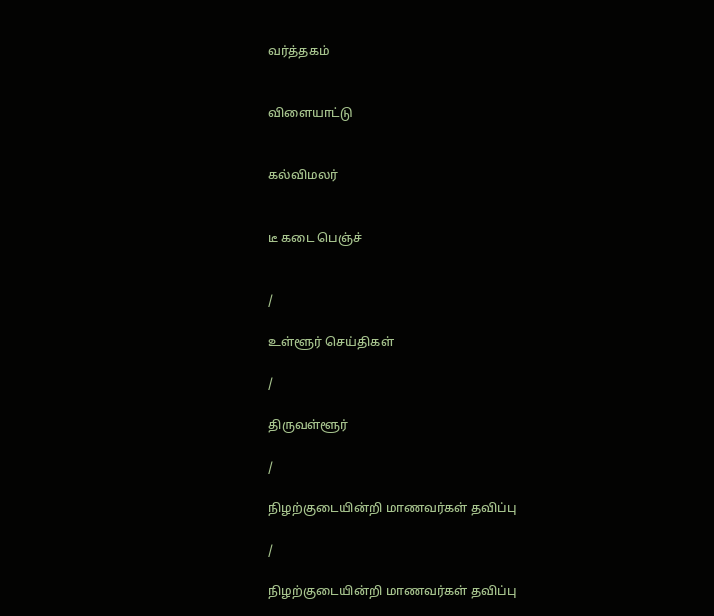வர்த்தகம்


விளையாட்டு


கல்விமலர்


டீ கடை பெஞ்ச்


/

உள்ளூர் செய்திகள்

/

திருவள்ளூர்

/

நிழற்குடையின்றி மாணவர்கள் தவிப்பு

/

நிழற்குடையின்றி மாணவர்கள் தவிப்பு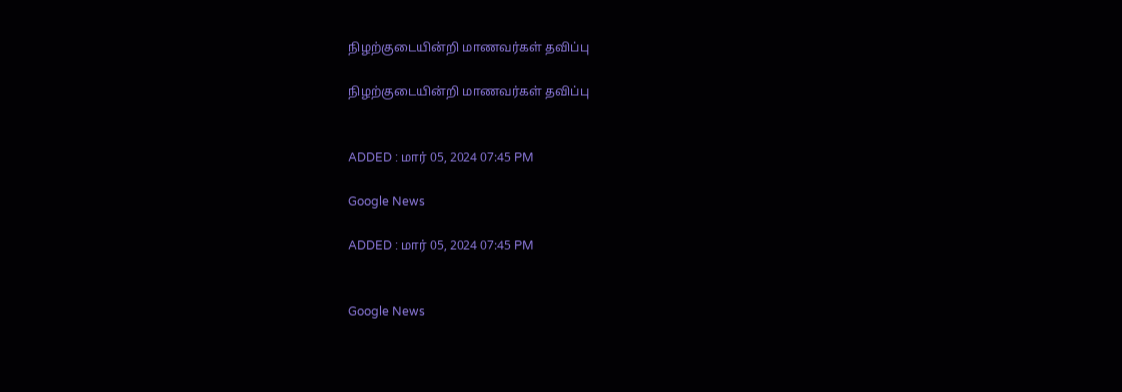நிழற்குடையின்றி மாணவர்கள் தவிப்பு

நிழற்குடையின்றி மாணவர்கள் தவிப்பு


ADDED : மார் 05, 2024 07:45 PM

Google News

ADDED : மார் 05, 2024 07:45 PM


Google News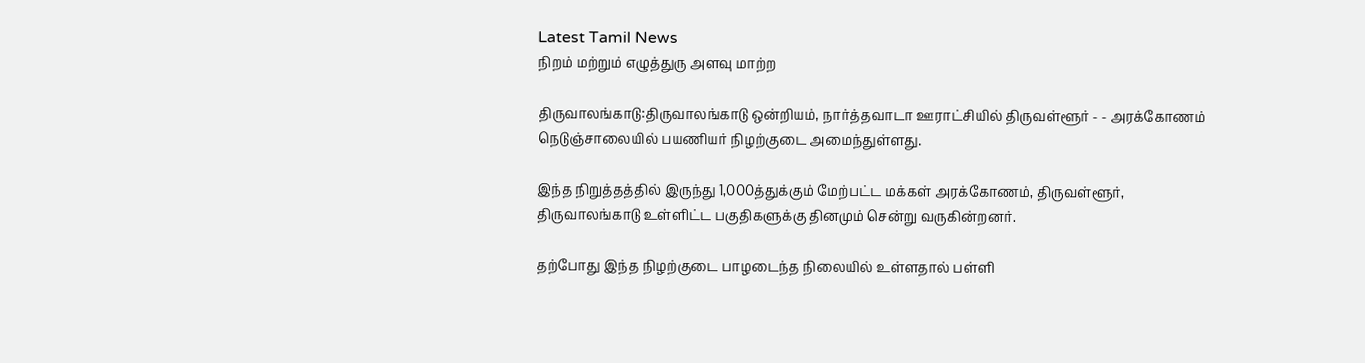Latest Tamil News
நிறம் மற்றும் எழுத்துரு அளவு மாற்ற

திருவாலங்காடு:திருவாலங்காடு ஒன்றியம், நார்த்தவாடா ஊராட்சியில் திருவள்ளூர் - - அரக்கோணம் நெடுஞ்சாலையில் பயணியர் நிழற்குடை அமைந்துள்ளது.

இந்த நிறுத்தத்தில் இருந்து 1,000த்துக்கும் மேற்பட்ட மக்கள் அரக்கோணம், திருவள்ளூர், திருவாலங்காடு உள்ளிட்ட பகுதிகளுக்கு தினமும் சென்று வருகின்றனர்.

தற்போது இந்த நிழற்குடை பாழடைந்த நிலையில் உள்ளதால் பள்ளி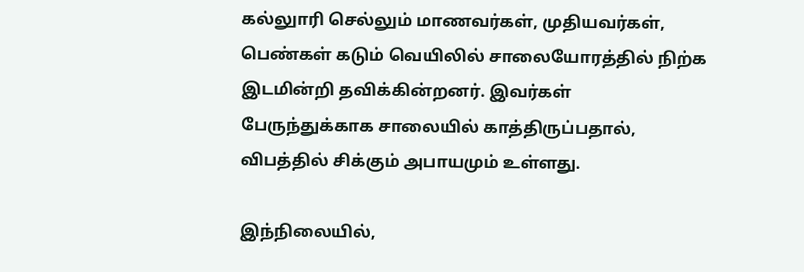கல்லுாரி செல்லும் மாணவர்கள், முதியவர்கள், பெண்கள் கடும் வெயிலில் சாலையோரத்தில் நிற்க இடமின்றி தவிக்கின்றனர். இவர்கள் பேருந்துக்காக சாலையில் காத்திருப்பதால், விபத்தில் சிக்கும் அபாயமும் உள்ளது.

இந்நிலையில்,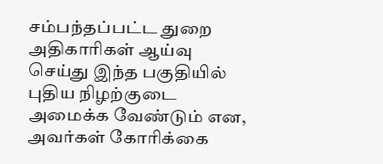சம்பந்தப்பட்ட துறை அதிகாரிகள் ஆய்வு செய்து இந்த பகுதியில் புதிய நிழற்குடை அமைக்க வேண்டும் என, அவர்கள் கோரிக்கை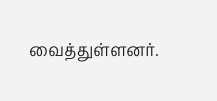வைத்துள்ளனர்.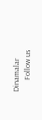Dinamalar
      Follow us